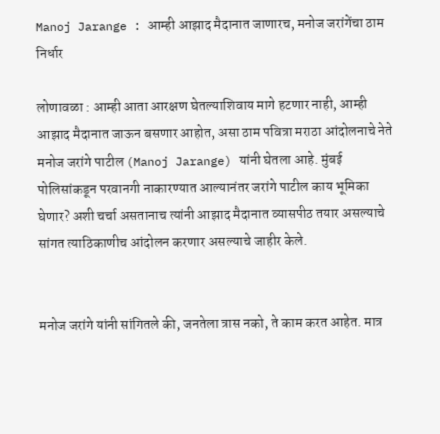Manoj Jarange : आम्ही आझाद मैदानात जाणारच, मनोज जरांगेंचा ठाम निर्धार

लोणावळा : आम्ही आता आरक्षण घेतल्याशिवाय मागे हटणार नाही, आम्ही आझाद मैदानात जाऊन बसणार आहोत, असा ठाम पवित्रा मराठा आंदोलनाचे नेते मनोज जरांगे पाटील (Manoj Jarange) यांनी घेतला आहे. मुंबई पोलिसांकडून परवानगी नाकारण्यात आल्यानंतर जरांगे पाटील काय भूमिका घेणार? अशी चर्चा असतानाच त्यांनी आझाद मैदानात व्यासपीठ तयार असल्याचे सांगत त्याठिकाणीच आंदोलन करणार असल्याचे जाहीर केले.


मनोज जरांगे यांनी सांगितले की, जनतेला त्रास नको, ते काम करत आहेत. मात्र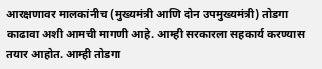आरक्षणावर मालकांनीच (मुख्यमंत्री आणि दोन उपमुख्यमंत्री) तोडगा काढावा अशी आमची मागणी आहे. आम्ही सरकारला सहकार्य करण्यास तयार आहोत. आम्ही तोडगा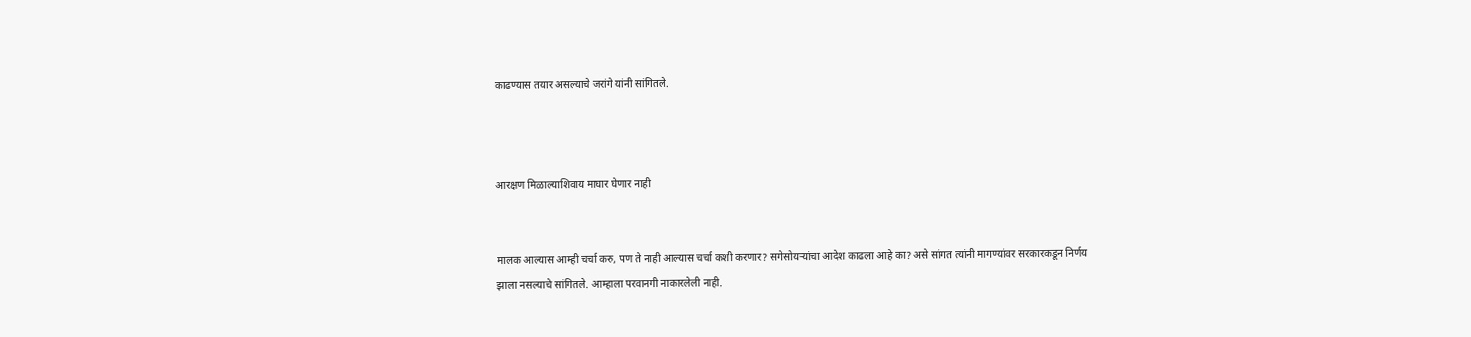काढण्यास तयार असल्याचे जरांगे यांनी सांगितले.



आरक्षण मिळाल्याशिवाय माघार घेणार नाही


मालक आल्यास आम्ही चर्चा करु, पण ते नाही आल्यास चर्चा कशी करणार? सगेसोयऱ्यांचा आदेश काढला आहे का? असे सांगत त्यांनी मागण्यांवर सरकारकडून निर्णय झाला नसल्याचे सांगितले. आम्हाला परवानगी नाकारलेली नाही.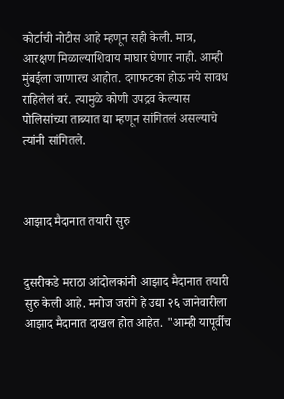कोर्टाची नोटीस आहे म्हणून सही केली. मात्र, आरक्षण मिळाल्याशिवाय माघार घेणार नाही. आम्ही मुंबईला जाणारच आहोत. दगाफटका होऊ नये सावध राहिलेलं बरं. त्यामुळे कोणी उपद्रव केल्यास पोलिसांच्या ताब्यात द्या म्हणून सांगितलं असल्याचे त्यांनी सांगितले.



आझाद मैदानात तयारी सुरु


दुसरीकडे मराठा आंदोलकांनी आझाद मैदानात तयारी सुरु केली आहे. मनोज जरांगे हे उद्या २६ जानेवारीला आझाद मैदानात दाखल होत आहेत. "आम्ही यापूर्वीच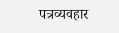पत्रव्यवहार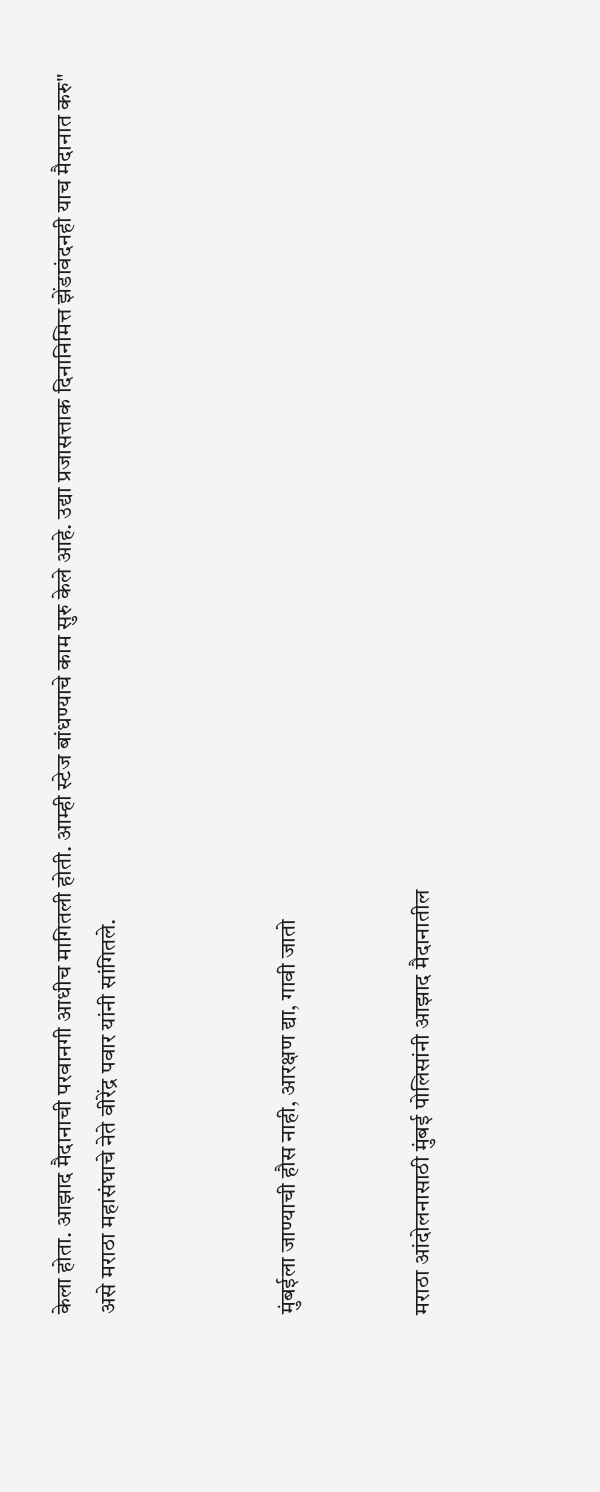केला होता. आझाद मैदानाची परवानगी आधीच मागितली होती. आम्ही स्टेज बांधण्याचे काम सुरु केले आहे. उद्या प्रजासत्ताक दिनानिमित्त झेंडावंदनही याच मैदानात करु" असे मराठा महासंघाचे नेते वीरेंद्र पवार यांनी सांगितले.



मुंबईला जाण्याची हौस नाही, आरक्षण द्या, गावी जातो


मराठा आंदोलनासाठी मुंबई पोलिसांनी आझाद मैदानातील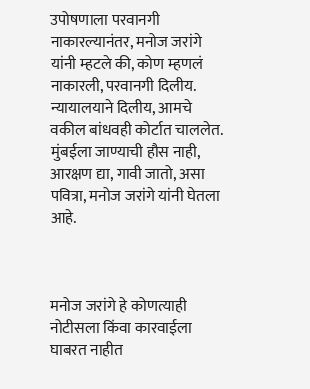उपोषणाला परवानगी नाकारल्यानंतर, मनोज जरांगे यांनी म्हटले की, कोण म्हणलं नाकारली, परवानगी दिलीय. न्यायालयाने दिलीय, आमचे वकील बांधवही कोर्टात चाललेत. मुंबईला जाण्याची हौस नाही, आरक्षण द्या, गावी जातो, असा पवित्रा, मनोज जरांगे यांनी घेतला आहे.



मनोज जरांगे हे कोणत्याही नोटीसला किंवा कारवाईला घाबरत नाहीत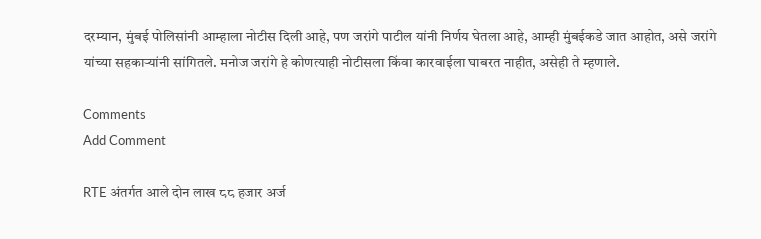दरम्यान, मुंबई पोलिसांनी आम्हाला नोटीस दिली आहे, पण जरांगे पाटील यांनी निर्णय घेतला आहे, आम्ही मुंबईकडे जात आहोत, असे जरांगे यांच्या सहकाऱ्यांनी सांगितले. मनोज जरांगे हे कोणत्याही नोटीसला किंवा कारवाईला घाबरत नाहीत, असेही ते म्हणाले.

Comments
Add Comment

RTE अंतर्गत आले दोन लाख ८८ हजार अर्ज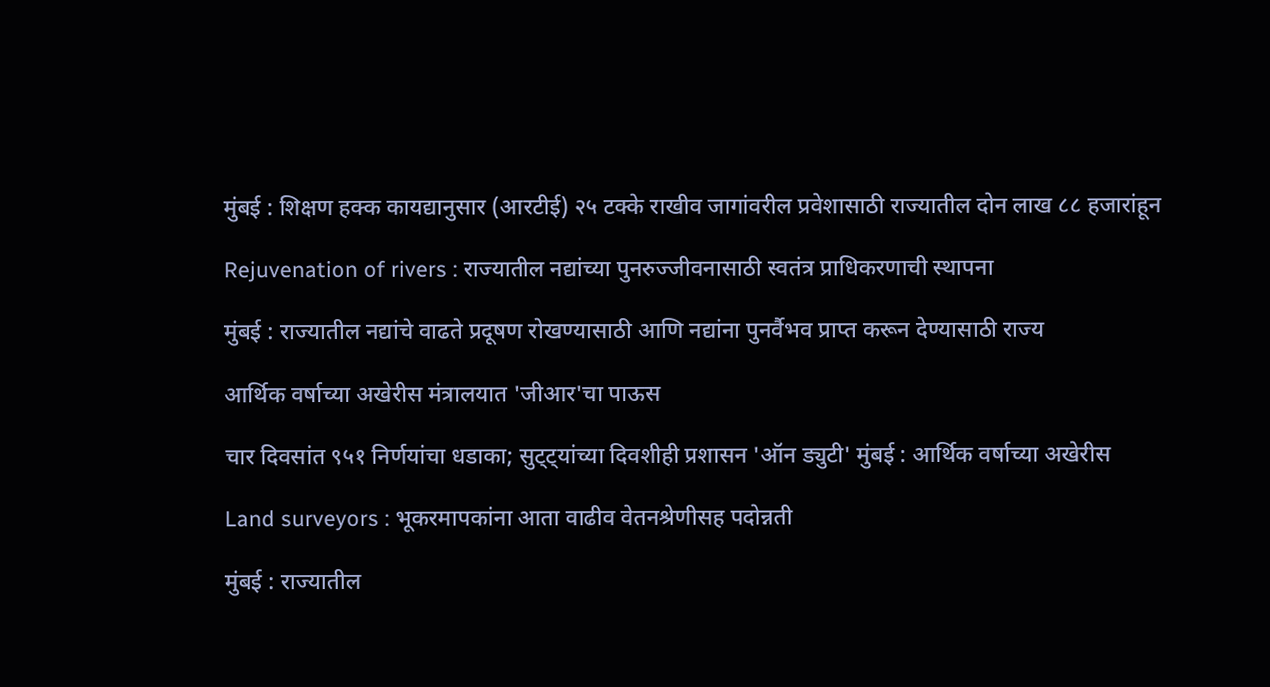मुंबई : शिक्षण हक्क कायद्यानुसार (आरटीई) २५ टक्के राखीव जागांवरील प्रवेशासाठी राज्यातील दोन लाख ८८ हजारांहून

Rejuvenation of rivers : राज्यातील नद्यांच्या पुनरुज्जीवनासाठी स्वतंत्र प्राधिकरणाची स्थापना

मुंबई : राज्यातील नद्यांचे वाढते प्रदूषण रोखण्यासाठी आणि नद्यांना पुनर्वैभव प्राप्त करून देण्यासाठी राज्य

आर्थिक वर्षाच्या अखेरीस मंत्रालयात 'जीआर'चा पाऊस

चार दिवसांत ९५१ निर्णयांचा धडाका; सुट्ट्यांच्या दिवशीही प्रशासन 'ऑन ड्युटी' मुंबई : आर्थिक वर्षाच्या अखेरीस

Land surveyors : भूकरमापकांना आता वाढीव वेतनश्रेणीसह पदोन्नती

मुंबई : राज्यातील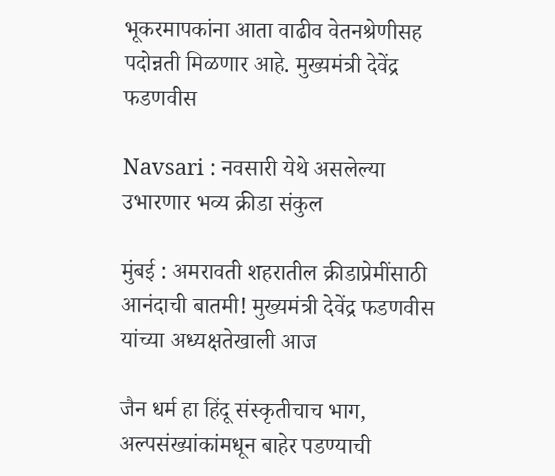भूकरमापकांना आता वाढीव वेतनश्रेणीसह पदोन्नती मिळणार आहे. मुख्यमंत्री देवेंद्र फडणवीस

Navsari : नवसारी येथे असलेल्या उभारणार भव्य क्रीडा संकुल

मुंबई : अमरावती शहरातील क्रीडाप्रेमींसाठी आनंदाची बातमी! मुख्यमंत्री देवेंद्र फडणवीस यांच्या अध्यक्षतेखाली आज

जैन धर्म हा हिंदू संस्कृतीचाच भाग, अल्पसंख्यांकांमधून बाहेर पडण्याची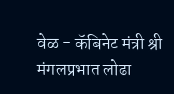वेळ - कॅबिनेट मंत्री श्री मंगलप्रभात लोढा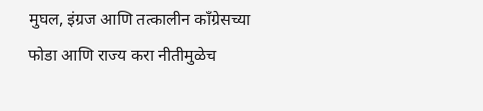मुघल, इंग्रज आणि तत्कालीन काँग्रेसच्या फोडा आणि राज्य करा नीतीमुळेच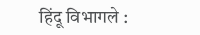हिंदू विभागले :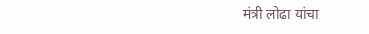मंत्री लोढा यांचा